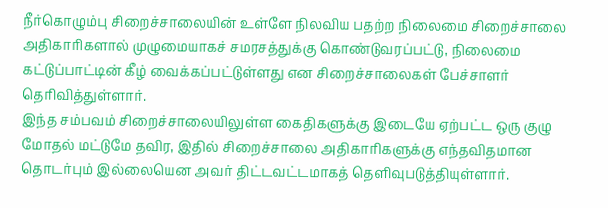நீர்கொழும்பு சிறைச்சாலையின் உள்ளே நிலவிய பதற்ற நிலைமை சிறைச்சாலை அதிகாரிகளால் முழுமையாகச் சமரசத்துக்கு கொண்டுவரப்பட்டு, நிலைமை கட்டுப்பாட்டின் கீழ் வைக்கப்பட்டுள்ளது என சிறைச்சாலைகள் பேச்சாளர் தெரிவித்துள்ளார்.
இந்த சம்பவம் சிறைச்சாலையிலுள்ள கைதிகளுக்கு இடையே ஏற்பட்ட ஒரு குழு மோதல் மட்டுமே தவிர, இதில் சிறைச்சாலை அதிகாரிகளுக்கு எந்தவிதமான தொடர்பும் இல்லையென அவர் திட்டவட்டமாகத் தெளிவுபடுத்தியுள்ளார்.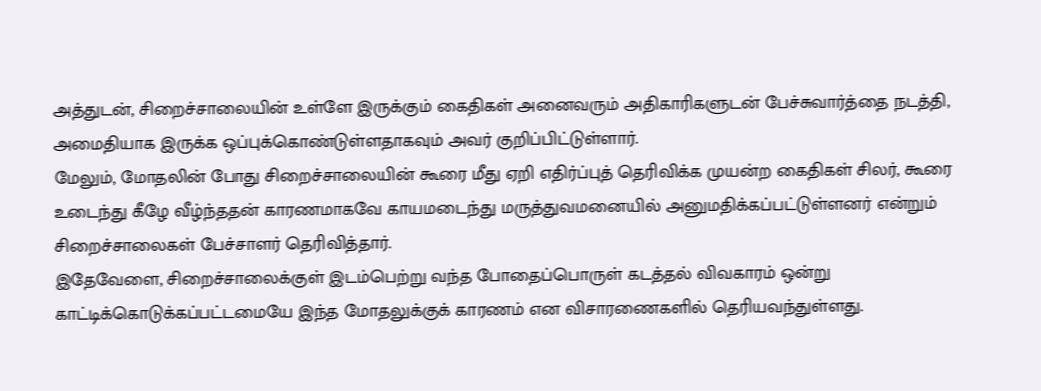அத்துடன், சிறைச்சாலையின் உள்ளே இருக்கும் கைதிகள் அனைவரும் அதிகாரிகளுடன் பேச்சுவார்த்தை நடத்தி, அமைதியாக இருக்க ஒப்புக்கொண்டுள்ளதாகவும் அவர் குறிப்பிட்டுள்ளார்.
மேலும், மோதலின் போது சிறைச்சாலையின் கூரை மீது ஏறி எதிர்ப்புத் தெரிவிக்க முயன்ற கைதிகள் சிலர், கூரை உடைந்து கீழே வீழ்ந்ததன் காரணமாகவே காயமடைந்து மருத்துவமனையில் அனுமதிக்கப்பட்டுள்ளனர் என்றும் சிறைச்சாலைகள் பேச்சாளர் தெரிவித்தார்.
இதேவேளை, சிறைச்சாலைக்குள் இடம்பெற்று வந்த போதைப்பொருள் கடத்தல் விவகாரம் ஒன்று காட்டிக்கொடுக்கப்பட்டமையே இந்த மோதலுக்குக் காரணம் என விசாரணைகளில் தெரியவந்துள்ளது.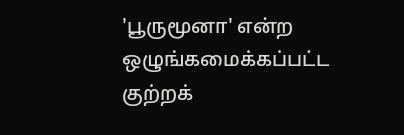'பூருமூனா' என்ற ஒழுங்கமைக்கப்பட்ட குற்றக்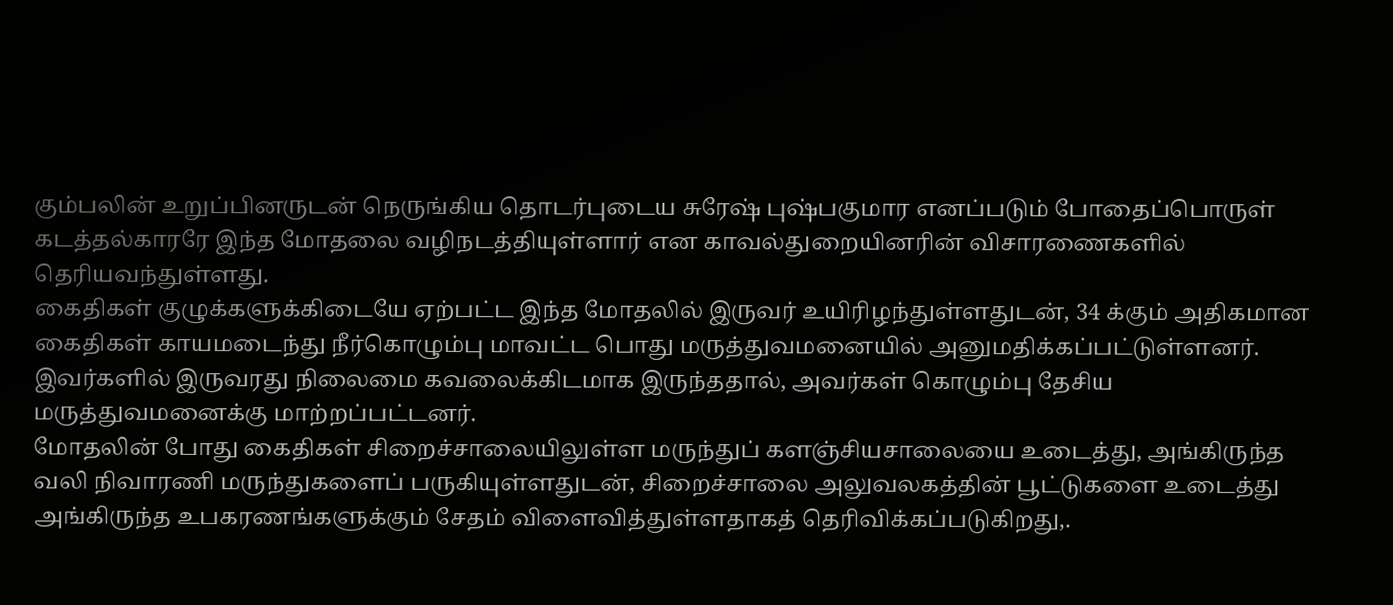கும்பலின் உறுப்பினருடன் நெருங்கிய தொடர்புடைய சுரேஷ் புஷ்பகுமார எனப்படும் போதைப்பொருள் கடத்தல்காரரே இந்த மோதலை வழிநடத்தியுள்ளார் என காவல்துறையினரின் விசாரணைகளில் தெரியவந்துள்ளது.
கைதிகள் குழுக்களுக்கிடையே ஏற்பட்ட இந்த மோதலில் இருவர் உயிரிழந்துள்ளதுடன், 34 க்கும் அதிகமான கைதிகள் காயமடைந்து நீர்கொழும்பு மாவட்ட பொது மருத்துவமனையில் அனுமதிக்கப்பட்டுள்ளனர்.
இவர்களில் இருவரது நிலைமை கவலைக்கிடமாக இருந்ததால், அவர்கள் கொழும்பு தேசிய மருத்துவமனைக்கு மாற்றப்பட்டனர்.
மோதலின் போது கைதிகள் சிறைச்சாலையிலுள்ள மருந்துப் களஞ்சியசாலையை உடைத்து, அங்கிருந்த வலி நிவாரணி மருந்துகளைப் பருகியுள்ளதுடன், சிறைச்சாலை அலுவலகத்தின் பூட்டுகளை உடைத்து அங்கிருந்த உபகரணங்களுக்கும் சேதம் விளைவித்துள்ளதாகத் தெரிவிக்கப்படுகிறது,.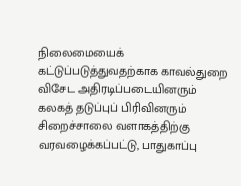நிலைமையைக் கட்டுப்படுத்துவதற்காக காவல்துறை விசேட அதிரடிப்படையினரும் கலகத் தடுப்புப் பிரிவினரும் சிறைச்சாலை வளாகத்திற்கு வரவழைக்கப்பட்டு, பாதுகாப்பு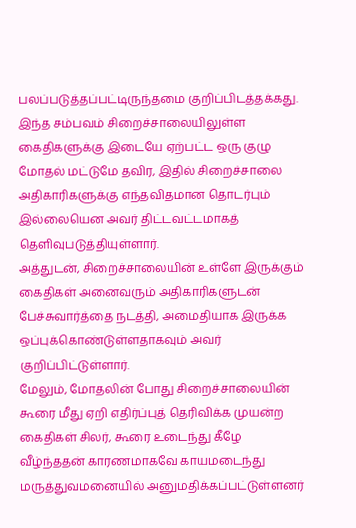பலப்படுத்தப்பட்டிருந்தமை குறிப்பிடத்தக்கது.
இந்த சம்பவம் சிறைச்சாலையிலுள்ள கைதிகளுக்கு இடையே ஏற்பட்ட ஒரு குழு மோதல் மட்டுமே தவிர, இதில் சிறைச்சாலை அதிகாரிகளுக்கு எந்தவிதமான தொடர்பும் இல்லையென அவர் திட்டவட்டமாகத் தெளிவுபடுத்தியுள்ளார்.
அத்துடன், சிறைச்சாலையின் உள்ளே இருக்கும் கைதிகள் அனைவரும் அதிகாரிகளுடன் பேச்சுவார்த்தை நடத்தி, அமைதியாக இருக்க ஒப்புக்கொண்டுள்ளதாகவும் அவர் குறிப்பிட்டுள்ளார்.
மேலும், மோதலின் போது சிறைச்சாலையின் கூரை மீது ஏறி எதிர்ப்புத் தெரிவிக்க முயன்ற கைதிகள் சிலர், கூரை உடைந்து கீழே வீழ்ந்ததன் காரணமாகவே காயமடைந்து மருத்துவமனையில் அனுமதிக்கப்பட்டுள்ளனர்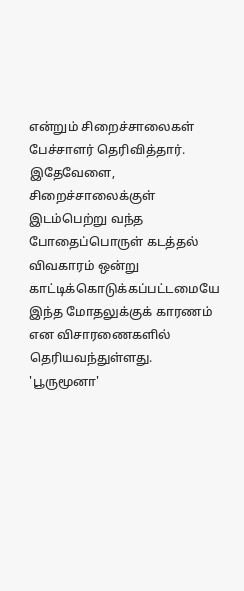என்றும் சிறைச்சாலைகள் பேச்சாளர் தெரிவித்தார்.
இதேவேளை, சிறைச்சாலைக்குள் இடம்பெற்று வந்த போதைப்பொருள் கடத்தல் விவகாரம் ஒன்று காட்டிக்கொடுக்கப்பட்டமையே இந்த மோதலுக்குக் காரணம் என விசாரணைகளில் தெரியவந்துள்ளது.
'பூருமூனா'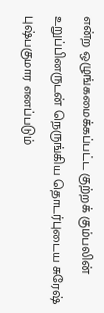என்ற ஒழுங்கமைக்கப்பட்ட குற்றக் கும்பலின் உறுப்பினருடன் நெருங்கிய தொடர்புடைய சுரேஷ் புஷ்பகுமார எனப்படும்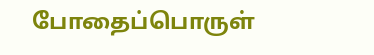போதைப்பொருள்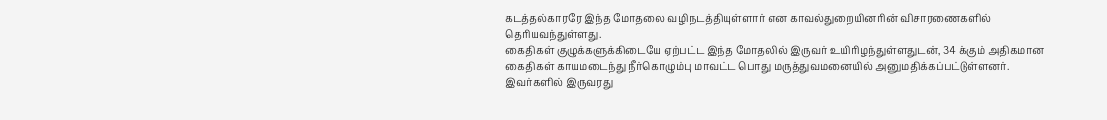கடத்தல்காரரே இந்த மோதலை வழிநடத்தியுள்ளார் என காவல்துறையினரின் விசாரணைகளில் தெரியவந்துள்ளது.
கைதிகள் குழுக்களுக்கிடையே ஏற்பட்ட இந்த மோதலில் இருவர் உயிரிழந்துள்ளதுடன், 34 க்கும் அதிகமான கைதிகள் காயமடைந்து நீர்கொழும்பு மாவட்ட பொது மருத்துவமனையில் அனுமதிக்கப்பட்டுள்ளனர்.
இவர்களில் இருவரது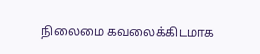நிலைமை கவலைக்கிடமாக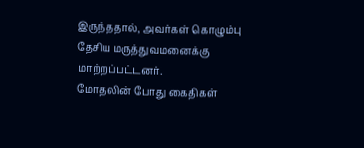இருந்ததால், அவர்கள் கொழும்பு தேசிய மருத்துவமனைக்கு மாற்றப்பட்டனர்.
மோதலின் போது கைதிகள்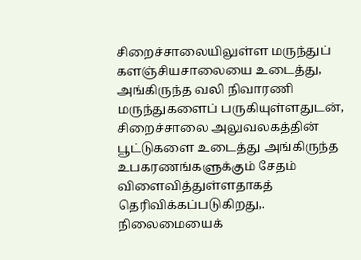சிறைச்சாலையிலுள்ள மருந்துப் களஞ்சியசாலையை உடைத்து, அங்கிருந்த வலி நிவாரணி மருந்துகளைப் பருகியுள்ளதுடன், சிறைச்சாலை அலுவலகத்தின் பூட்டுகளை உடைத்து அங்கிருந்த உபகரணங்களுக்கும் சேதம் விளைவித்துள்ளதாகத் தெரிவிக்கப்படுகிறது,.
நிலைமையைக்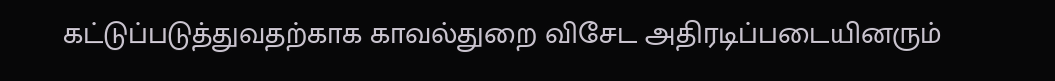கட்டுப்படுத்துவதற்காக காவல்துறை விசேட அதிரடிப்படையினரும்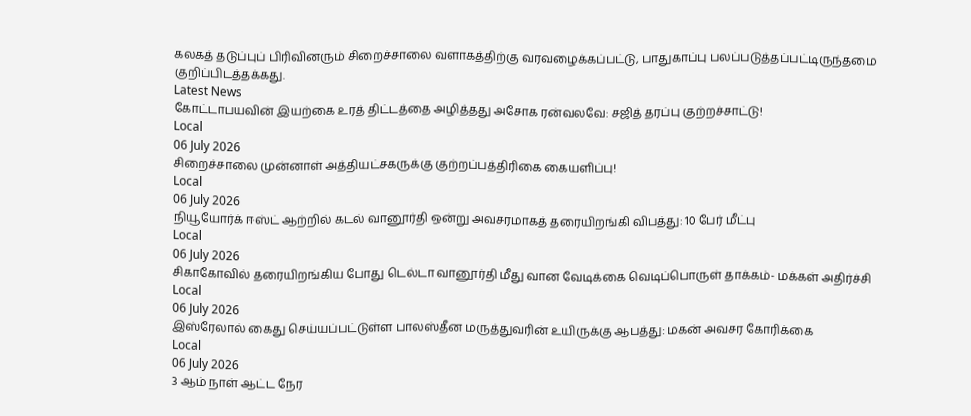கலகத் தடுப்புப் பிரிவினரும் சிறைச்சாலை வளாகத்திற்கு வரவழைக்கப்பட்டு, பாதுகாப்பு பலப்படுத்தப்பட்டிருந்தமை குறிப்பிடத்தக்கது.
Latest News
கோட்டாபயவின் இயற்கை உரத் திட்டத்தை அழித்தது அசோக ரன்வலவே: சஜித் தரப்பு குற்றச்சாட்டு!
Local
06 July 2026
சிறைச்சாலை முன்னாள் அத்தியட்சகருக்கு குற்றப்பத்திரிகை கையளிப்பு!
Local
06 July 2026
நியூயோர்க் ஈஸ்ட் ஆற்றில் கடல் வானூர்தி ஒன்று அவசரமாகத் தரையிறங்கி விபத்து: 10 பேர் மீட்பு
Local
06 July 2026
சிகாகோவில் தரையிறங்கிய போது டெல்டா வானூர்தி மீது வான வேடிக்கை வெடிப்பொருள் தாக்கம்- மக்கள் அதிர்ச்சி
Local
06 July 2026
இஸ்ரேலால் கைது செய்யப்பட்டுள்ள பாலஸ்தீன மருத்துவரின் உயிருக்கு ஆபத்து: மகன் அவசர கோரிக்கை
Local
06 July 2026
3 ஆம் நாள் ஆட்ட நேர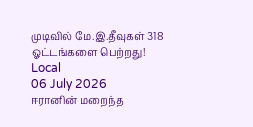முடிவில் மே.இ.தீவுகள் 318 ஓட்டங்களை பெற்றது!
Local
06 July 2026
ஈரானின் மறைந்த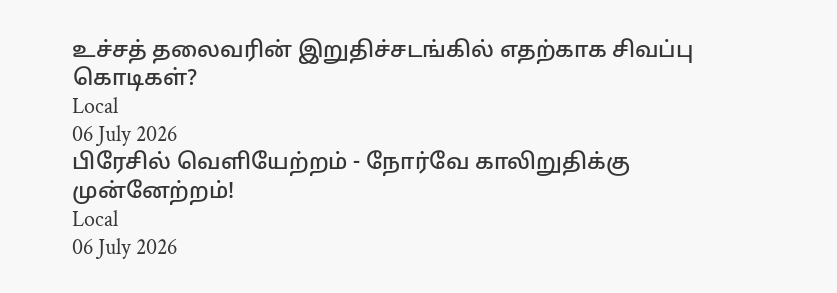உச்சத் தலைவரின் இறுதிச்சடங்கில் எதற்காக சிவப்பு கொடிகள்?
Local
06 July 2026
பிரேசில் வெளியேற்றம் - நோர்வே காலிறுதிக்கு முன்னேற்றம்!
Local
06 July 2026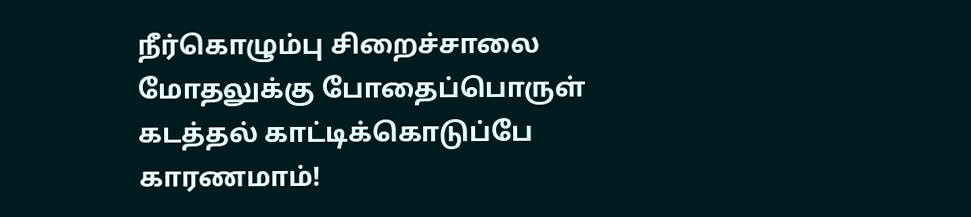நீர்கொழும்பு சிறைச்சாலை மோதலுக்கு போதைப்பொருள் கடத்தல் காட்டிக்கொடுப்பே காரணமாம்!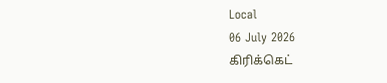Local
06 July 2026
கிரிக்கெட்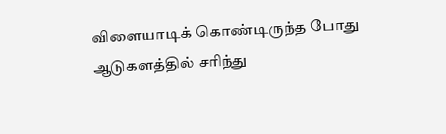விளையாடிக் கொண்டிருந்த போது ஆடுகளத்தில் சரிந்து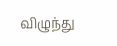விழுந்து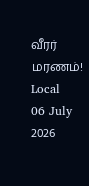வீரர் மரணம்!
Local
06 July 2026